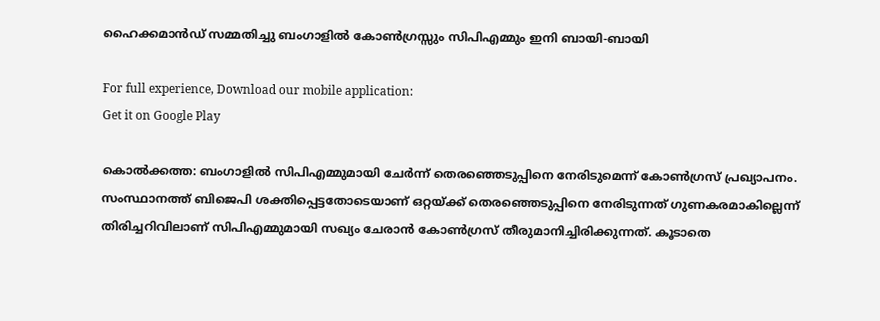ഹൈക്കമാന്‍ഡ് സമ്മതിച്ചു ബംഗാളില്‍ കോണ്‍ഗ്രസ്സും സിപിഎമ്മും ഇനി ബായി-ബായി

For full experience, Download our mobile application:
Get it on Google Play

കൊല്‍ക്കത്ത: ബംഗാളില്‍ സിപിഎമ്മുമായി ചേര്‍ന്ന് തെരഞ്ഞെടുപ്പിനെ നേരിടുമെന്ന് കോണ്‍ഗ്രസ് പ്രഖ്യാപനം. സംസ്ഥാനത്ത് ബിജെപി ശക്തിപ്പെട്ടതോടെയാണ് ഒറ്റയ്ക്ക് തെരഞ്ഞെടുപ്പിനെ നേരിടുന്നത് ഗുണകരമാകില്ലെന്ന് തിരിച്ചറിവിലാണ് സിപിഎമ്മുമായി സഖ്യം ചേരാന്‍ കോണ്‍ഗ്രസ് തീരുമാനിച്ചിരിക്കുന്നത്. കൂടാതെ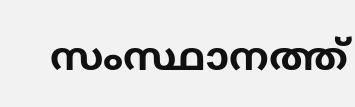സംസ്ഥാനത്ത്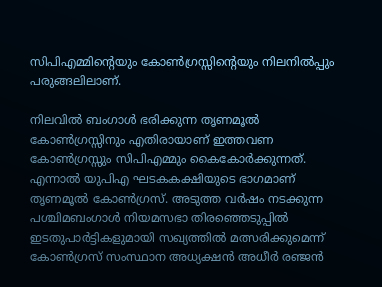സിപിഎമ്മിന്‍റെയും കോണ്‍ഗ്രസ്സിന്‍റെയും നിലനില്‍പ്പും പരുങ്ങലിലാണ്.

നിലവില്‍ ബംഗാള്‍ ഭരിക്കുന്ന തൃണമൂല്‍ കോണ്‍ഗ്രസ്സിനും എതിരായാണ് ഇത്തവണ കോണ്‍ഗ്രസ്സും സിപിഎമ്മും കൈകോര്‍ക്കുന്നത്. എന്നാല്‍ യുപിഎ ഘടകകക്ഷിയുടെ ഭാഗമാണ് തൃണമൂല്‍ കോണ്‍ഗ്രസ്. അടുത്ത വര്‍ഷം നടക്കുന്ന പശ്ചിമബംഗാള്‍ നിയമസഭാ തിരഞ്ഞെടുപ്പില്‍ ഇടതുപാര്‍ട്ടികളുമായി സഖ്യത്തില്‍ മത്സരിക്കുമെന്ന് കോണ്‍ഗ്രസ് സംസ്ഥാന അധ്യക്ഷന്‍ അധീര്‍ രഞ്ജന്‍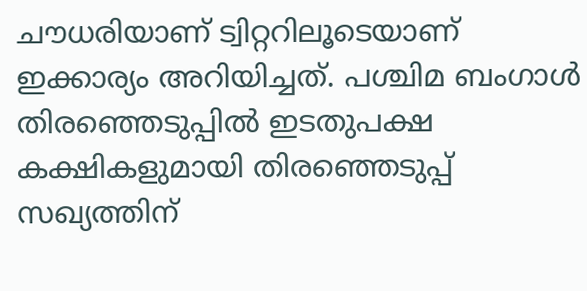ചൗധരിയാണ് ട്വിറ്ററിലൂടെയാണ് ഇക്കാര്യം അറിയിച്ചത്. പശ്ചിമ ബംഗാള്‍ തിരഞ്ഞെടുപ്പില്‍ ഇടതുപക്ഷ കക്ഷികളുമായി തിരഞ്ഞെടുപ്പ് സഖ്യത്തിന്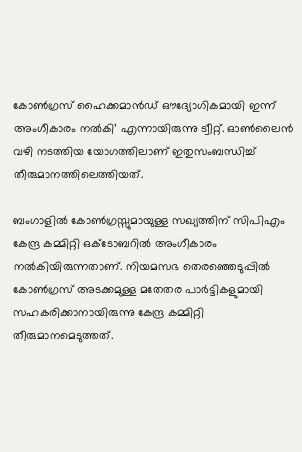കോണ്‍ഗ്രസ് ഹൈക്കമാന്‍ഡ് ഔദ്യോഗികമായി ഇന്ന് അംഗീകാരം നല്‍കി’ എന്നായിരുന്നു ട്വീറ്റ്. ഓണ്‍ലൈന്‍ വഴി നടത്തിയ യോഗത്തിലാണ് ഇതുസംബന്ധിച്ച്‌ തീരുമാനത്തിലെത്തിയത്.

ബംഗാളില്‍ കോണ്‍ഗ്രസ്സുമായുള്ള സഖ്യത്തിന് സിപിഎം കേന്ദ്ര കമ്മിറ്റി ഒക്ടോബറില്‍ അംഗീകാരം നല്‍കിയിരുന്നതാണ്. നിയമസഭ തെരഞ്ഞെടുപ്പില്‍ കോണ്‍ഗ്രസ് അടക്കമുള്ള മതേതര പാര്‍ട്ടികളുമായി സഹകരിക്കാനായിരുന്നു കേന്ദ്ര കമ്മിറ്റി തീരുമാനമെടുത്തത്.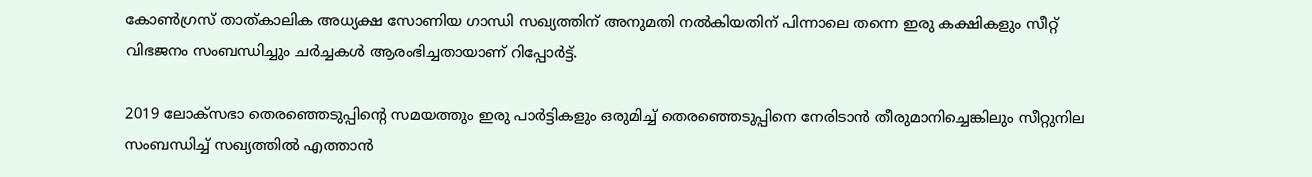കോണ്‍ഗ്രസ് താത്കാലിക അധ്യക്ഷ സോണിയ ഗാന്ധി സഖ്യത്തിന് അനുമതി നല്‍കിയതിന് പിന്നാലെ തന്നെ ഇരു കക്ഷികളും സീറ്റ് വിഭജനം സംബന്ധിച്ചും ചര്‍ച്ചകള്‍ ആരംഭിച്ചതായാണ് റിപ്പോര്‍ട്ട്.

2019 ലോക്‌സഭാ തെരഞ്ഞെടുപ്പിന്‍റെ സമയത്തും ഇരു പാര്‍ട്ടികളും ഒരുമിച്ച്‌ തെരഞ്ഞെടുപ്പിനെ നേരിടാന്‍ തീരുമാനിച്ചെങ്കിലും സീറ്റുനില സംബന്ധിച്ച്‌ സഖ്യത്തില്‍ എത്താന്‍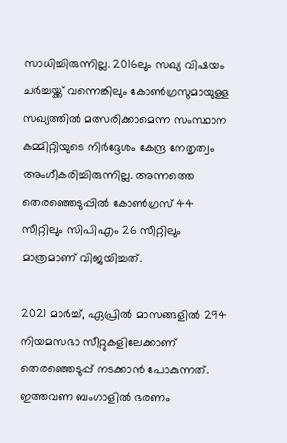സാധിച്ചിരുന്നില്ല. 2016ലും സഖ്യ വിഷയം ചര്‍ച്ചയ്ക്ക് വന്നെങ്കിലും കോണ്‍ഗ്രസുമായുള്ള സഖ്യത്തില്‍ മത്സരിക്കാമെന്ന സംസ്ഥാന കമ്മിറ്റിയുടെ നിര്‍ദ്ദേശം കേന്ദ്ര നേതൃത്വം അംഗീകരിച്ചിരുന്നില്ല. അന്നത്തെ തെരഞ്ഞെടുപ്പില്‍ കോണ്‍ഗ്രസ് 44 സീറ്റിലും സിപിഎം 26 സീറ്റിലും മാത്രമാണ് വിജയിച്ചത്.

2021 മാര്‍ച്ച്‌, ഏപ്രില്‍ മാസങ്ങളില്‍ 294 നിയമസഭാ സീറ്റുകളിലേക്കാണ് തെരഞ്ഞെടുപ്പ് നടക്കാന്‍ പോകുന്നത്. ഇത്തവണ ബംഗാളില്‍ ഭരണം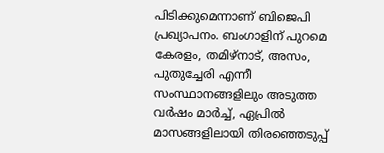പിടിക്കുമെന്നാണ് ബിജെപി പ്രഖ്യാപനം. ബംഗാളിന് പുറമെ കേരളം, തമിഴ്നാട്, അസം, പുതുച്ചേരി എന്നീ സംസ്ഥാനങ്ങളിലും അടുത്ത വര്‍ഷം മാര്‍ച്ച്‌, ഏപ്രില്‍ മാസങ്ങളിലായി തിരഞ്ഞെടുപ്പ്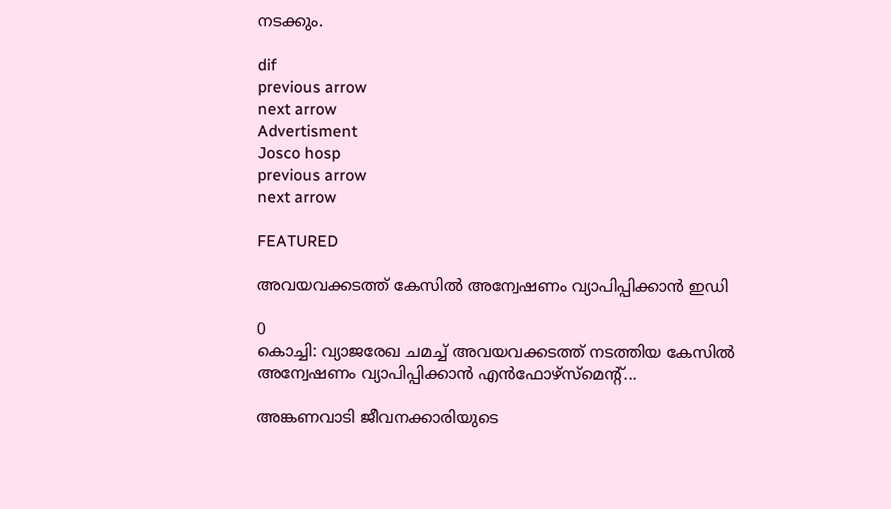നടക്കും.

dif
previous arrow
next arrow
Advertisment
Josco hosp
previous arrow
next arrow

FEATURED

അവയവക്കടത്ത് കേസില്‍ അന്വേഷണം വ്യാപിപ്പിക്കാന്‍ ഇഡി

0
കൊച്ചി: വ്യാജരേഖ ചമച്ച് അവയവക്കടത്ത് നടത്തിയ കേസിൽ അന്വേഷണം വ്യാപിപ്പിക്കാൻ എൻഫോഴ്‌സ്‌മെന്‍റ്...

അങ്കണവാടി ജീവനക്കാരിയുടെ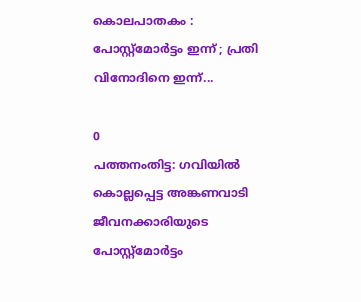കൊലപാതകം : പോസ്റ്റ്മോർട്ടം ഇന്ന് ; പ്രതി വിനോദിനെ ഇന്ന്...

0
പത്തനംതിട്ട: ഗവിയിൽ കൊല്ലപ്പെട്ട അങ്കണവാടി ജീവനക്കാരിയുടെ പോസ്റ്റ്മോർട്ടം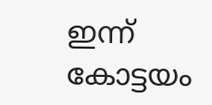ഇന്ന് കോട്ടയം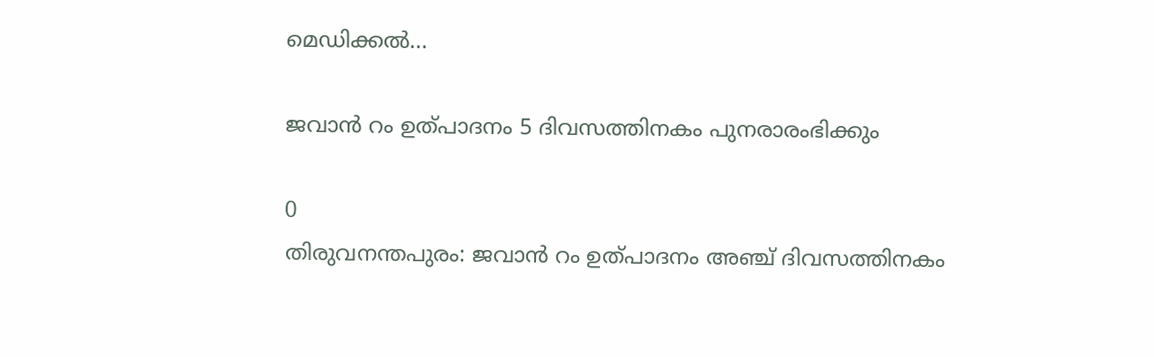മെഡിക്കൽ...

ജവാൻ റം ഉത്പാദനം 5 ദിവസത്തിനകം പുനരാരംഭിക്കും

0
തിരുവനന്തപുരം: ജവാൻ റം ഉത്പാദനം അ‌ഞ്ച് ദിവസത്തിനകം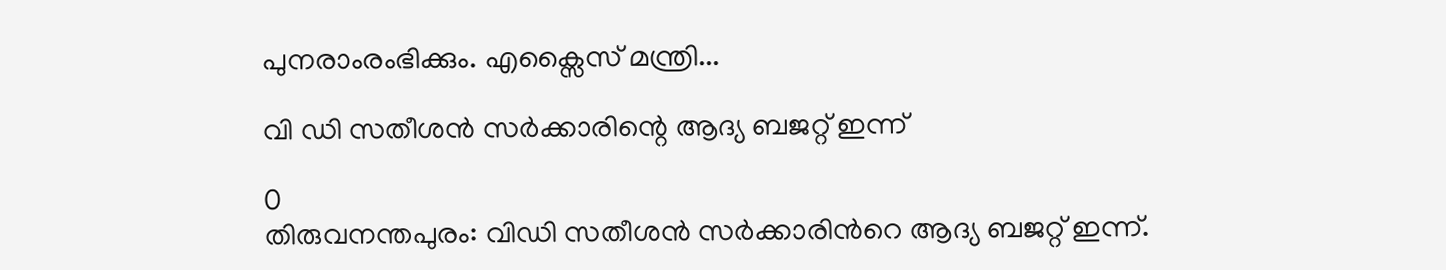പുനരാംരംഭിക്കും. എക്സൈസ് മന്ത്രി...

വി ഡി സതീശൻ സർക്കാരിന്റെ ആദ്യ ബജറ്റ് ഇന്ന്

0
തിരുവനന്തപുരം: വിഡി സതീശൻ സർക്കാരിന്‍റെ ആദ്യ ബജറ്റ് ഇന്ന്.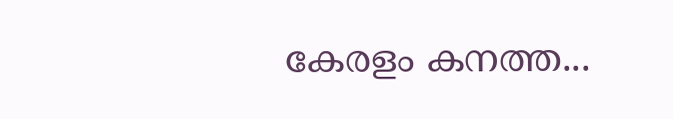കേരളം കനത്ത...